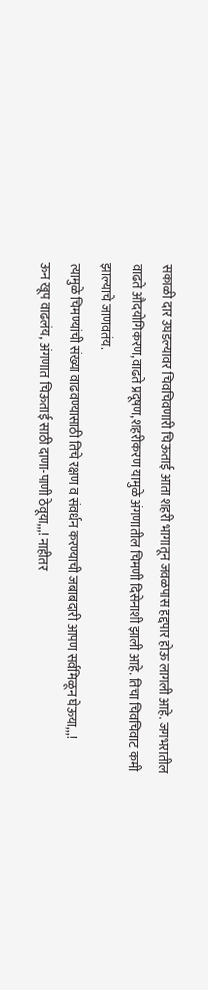सकाळी दार उघडल्यावर चिवचिवणारी चिऊताई आता शहरी भागातून जवळपास हद्दपार होऊ लागली आहे. जगभरातील वाढते औदयोगिकरण,वाढते प्रदूषण,शहरीकरण यामुळे अंगणातील चिमणी दिसेनाशी झाली आहे. तिचा चिवचिवाट कमी झाल्याचे जाणवतंय.
त्यामुळे चिमण्यांची संख्या वाढवण्यासाठी तिचे रक्षण व संवर्धन करण्याची जबाबदारी आपण सर्वमिळून घेऊया,,,!
ऊन खूप वाढलंय, अंगणात चिऊताई साठी दाणा-पाणी ठेवूया,,,! नाहीतर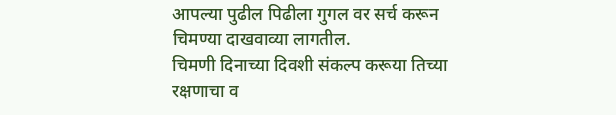आपल्या पुढील पिढीला गुगल वर सर्च करून चिमण्या दाखवाव्या लागतील.
चिमणी दिनाच्या दिवशी संकल्प करूया तिच्या रक्षणाचा व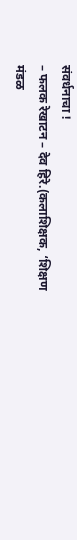संवर्धनाचा !
– फलक रेखाटन – देव हिरे.(कलाशिक्षक, ‘शिक्षण मंडळ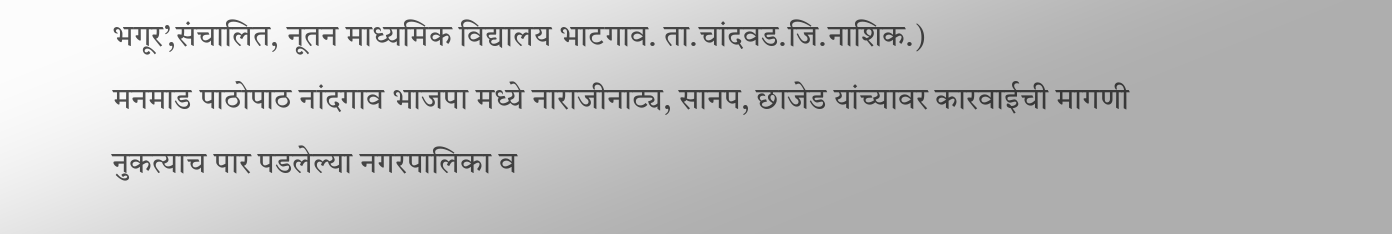भगूर’,संचालित, नूतन माध्यमिक विद्यालय भाटगाव. ता.चांदवड.जि.नाशिक.)
मनमाड पाठोपाठ नांदगाव भाजपा मध्ये नाराजीनाट्य, सानप, छाजेड यांच्यावर कारवाईची मागणी
नुकत्याच पार पडलेल्या नगरपालिका व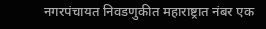नगरपंचायत निवडणुकीत महाराष्ट्रात नंबर एक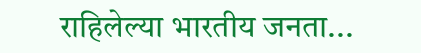राहिलेल्या भारतीय जनता...